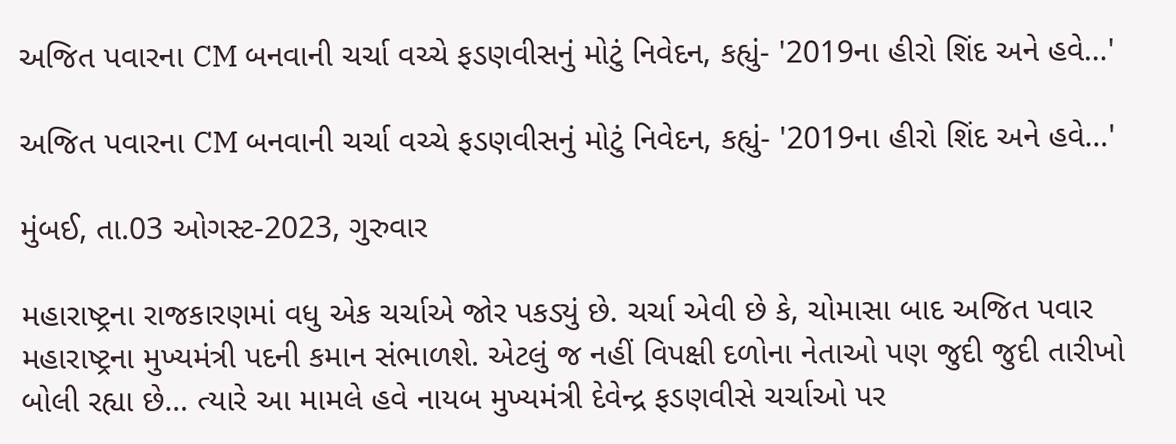અજિત પવારના CM બનવાની ચર્ચા વચ્ચે ફડણવીસનું મોટું નિવેદન, કહ્યું- '2019ના હીરો શિંદ અને હવે…'

અજિત પવારના CM બનવાની ચર્ચા વચ્ચે ફડણવીસનું મોટું નિવેદન, કહ્યું- '2019ના હીરો શિંદ અને હવે…'

મુંબઈ, તા.03 ઓગસ્ટ-2023, ગુરુવાર

મહારાષ્ટ્રના રાજકારણમાં વધુ એક ચર્ચાએ જોર પકડ્યું છે. ચર્ચા એવી છે કે, ચોમાસા બાદ અજિત પવાર મહારાષ્ટ્રના મુખ્યમંત્રી પદની કમાન સંભાળશે. એટલું જ નહીં વિપક્ષી દળોના નેતાઓ પણ જુદી જુદી તારીખો બોલી રહ્યા છે… ત્યારે આ મામલે હવે નાયબ મુખ્યમંત્રી દેવેન્દ્ર ફડણવીસે ચર્ચાઓ પર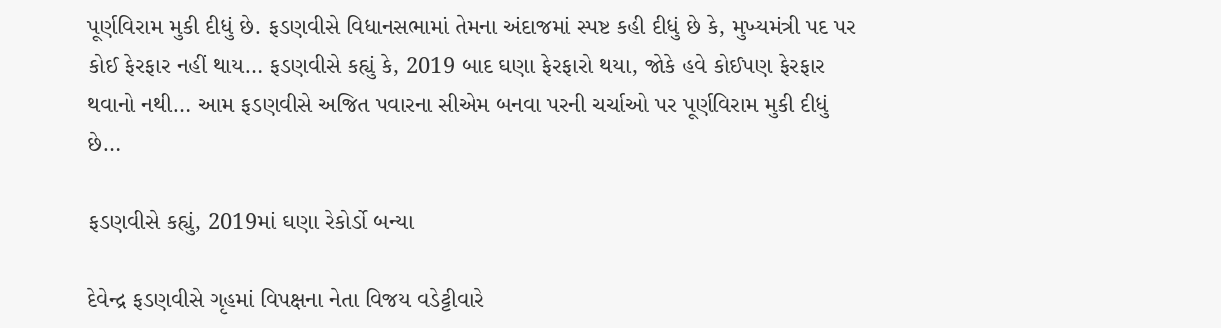પૂર્ણવિરામ મુકી દીધું છે. ફડણવીસે વિધાનસભામાં તેમના અંદાજમાં સ્પષ્ટ કહી દીધું છે કે, મુખ્યમંત્રી પદ પર કોઈ ફેરફાર નહીં થાય… ફડણવીસે કહ્યું કે, 2019 બાદ ઘણા ફેરફારો થયા, જોકે હવે કોઈપણ ફેરફાર થવાનો નથી… આમ ફડણવીસે અજિત પવારના સીએમ બનવા પરની ચર્ચાઓ પર પૂર્ણવિરામ મુકી દીધું છે…

ફડણવીસે કહ્યું, 2019માં ઘણા રેકોર્ડો બન્યા

દેવેન્દ્ર ફડણવીસે ગૃહમાં વિપક્ષના નેતા વિજય વડેટ્ટીવારે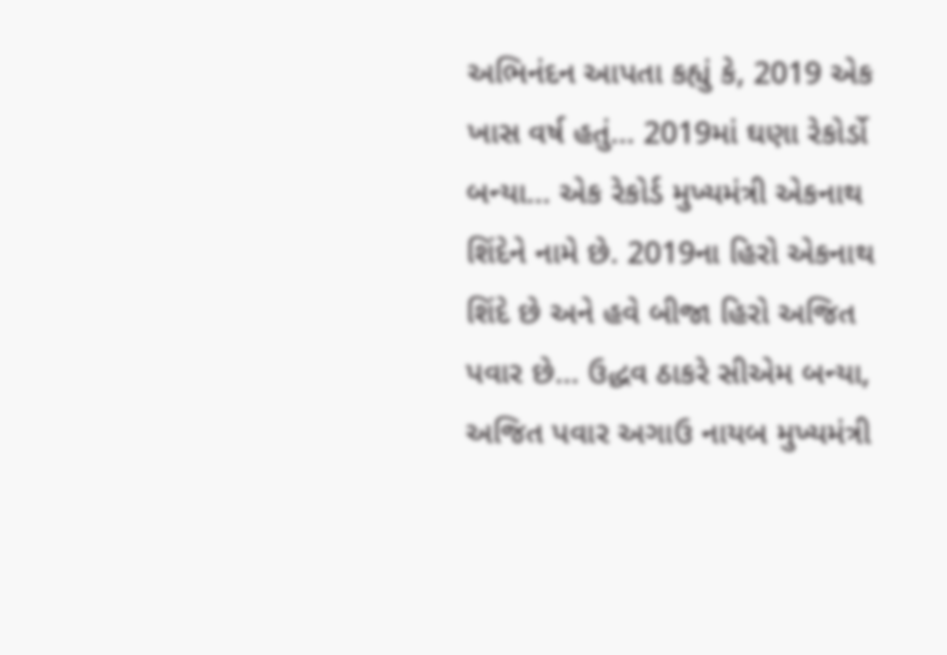અભિનંદન આપતા કહ્યું કે, 2019 એક ખાસ વર્ષ હતું… 2019માં ઘણા રેકોર્ડો બન્યા… એક રેકોર્ડ મુખ્યમંત્રી એકનાથ શિંદેને નામે છે. 2019ના હિરો એકનાથ શિંદે છે અને હવે બીજા હિરો અજિત પવાર છે… ઉદ્ધવ ઠાકરે સીએમ બન્યા, અજિત પવાર અગાઉ નાયબ મુખ્યમંત્રી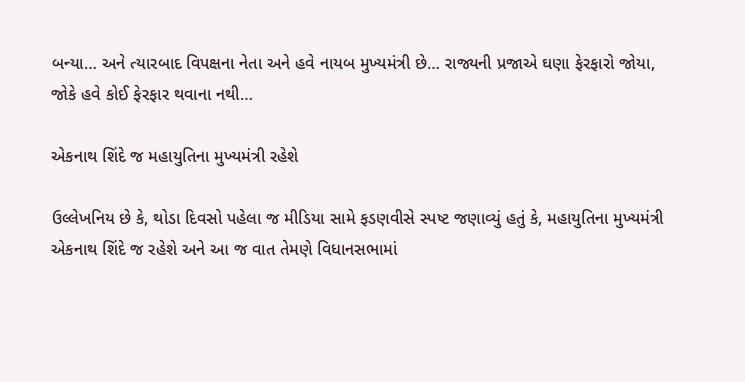બન્યા… અને ત્યારબાદ વિપક્ષના નેતા અને હવે નાયબ મુખ્યમંત્રી છે… રાજ્યની પ્રજાએ ઘણા ફેરફારો જોયા, જોકે હવે કોઈ ફેરફાર થવાના નથી…

એકનાથ શિંદે જ મહાયુતિના મુખ્યમંત્રી રહેશે

ઉલ્લેખનિય છે કે, થોડા દિવસો પહેલા જ મીડિયા સામે ફડણવીસે સ્પષ્ટ જણાવ્યું હતું કે, મહાયુતિના મુખ્યમંત્રી એકનાથ શિંદે જ રહેશે અને આ જ વાત તેમણે વિધાનસભામાં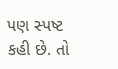પણ સ્પષ્ટ કહી છે. તો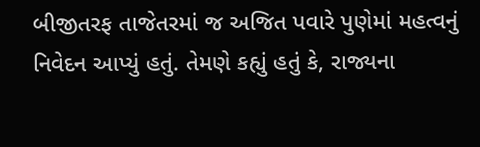બીજીતરફ તાજેતરમાં જ અજિત પવારે પુણેમાં મહત્વનું નિવેદન આપ્યું હતું. તેમણે કહ્યું હતું કે, રાજ્યના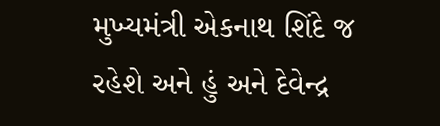મુખ્યમંત્રી એકનાથ શિંદે જ રહેશે અને હું અને દેવેન્દ્ર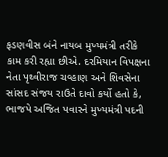ફડણવીસ બંને નાયબ મુખ્યમંત્રી તરીકે કામ કરી રહ્યા છીએ. દરમિયાન વિપક્ષના નેતા પૃથ્વીરાજ ચવ્હાણ અને શિવસેના સાંસદ સંજય રાઉતે દાવો કર્યો હતો કે, ભાજપે અજિત પવારને મુખ્યમંત્રી પદની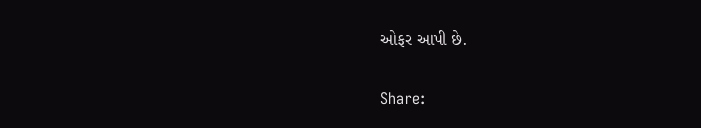ઓફર આપી છે.

Share: